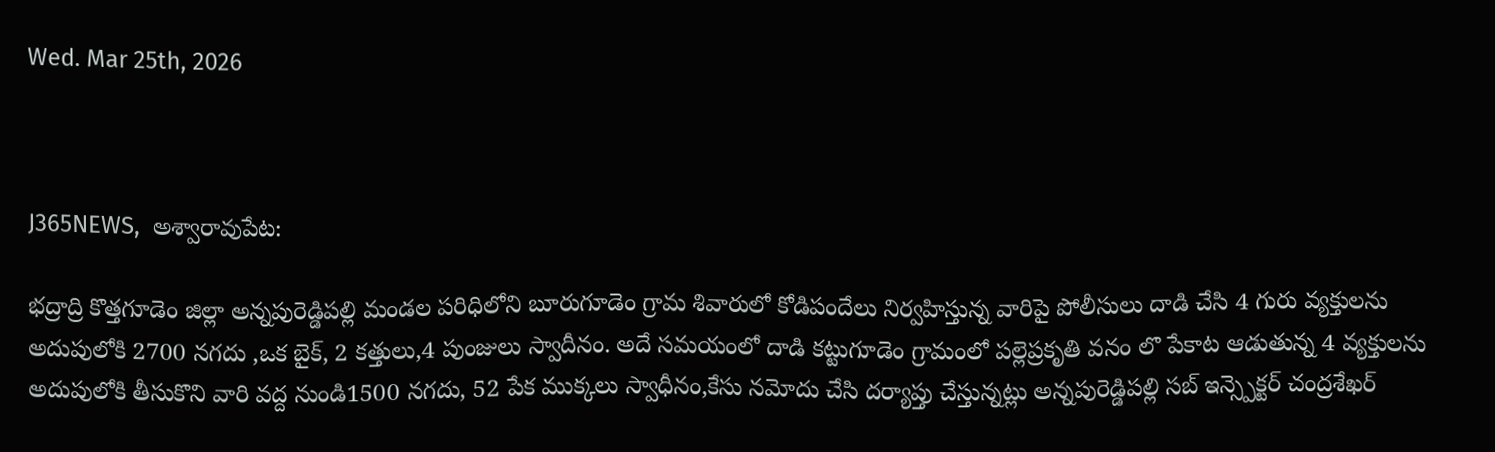Wed. Mar 25th, 2026



J365NEWS,  అశ్వారావుపేట:

భద్రాద్రి కొత్తగూడెం జిల్లా అన్నపురెడ్డిపల్లి మండల పరిధిలోని బూరుగూడెం గ్రామ శివారులో కోడిపందేలు నిర్వహిస్తున్న వారిపై పోలీసులు దాడి చేసి 4 గురు వ్యక్తులను అదుపులోకి 2700 నగదు ,ఒక బైక్, 2 కత్తులు,4 పుంజులు స్వాదీనం. అదే సమయంలో దాడి కట్టుగూడెం గ్రామంలో పల్లెప్రకృతి వనం లొ పేకాట ఆడుతున్న 4 వ్యక్తులను అదుపులోకి తీసుకొని వారి వద్ద నుండి1500 నగదు, 52 పేక ముక్కలు స్వాధీనం,కేసు నమోదు చేసి దర్యాప్తు చేస్తున్నట్లు అన్నపురెడ్డిపల్లి సబ్ ఇన్స్పెక్టర్ చంద్రశేఖర్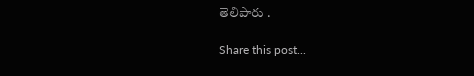తెలిపారు .

Share this post...